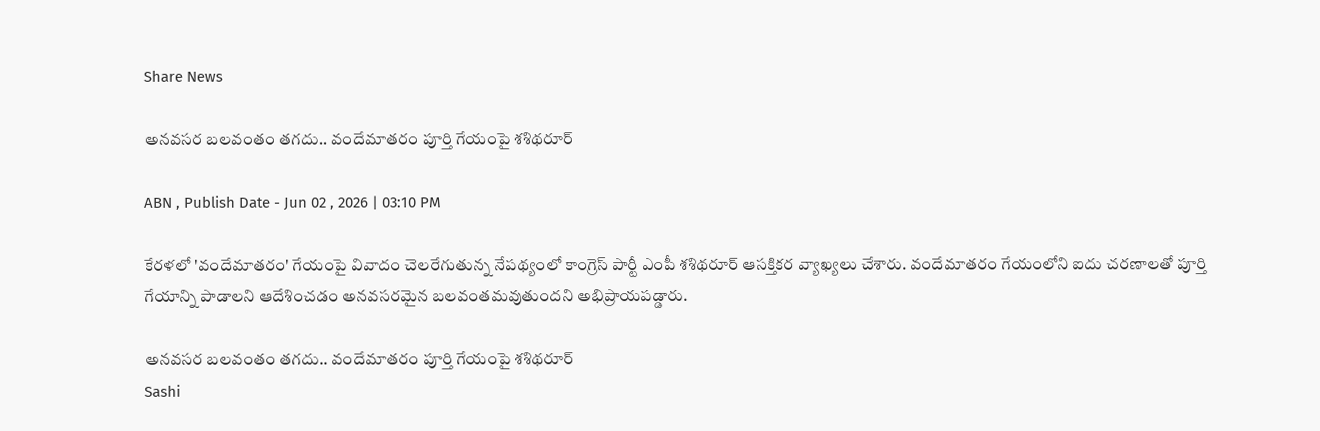Share News

అనవసర బలవంతం తగదు.. వందేమాతరం పూర్తి గేయంపై శశిథరూర్

ABN , Publish Date - Jun 02 , 2026 | 03:10 PM

కేరళలో 'వందేమాతరం' గేయంపై వివాదం చెలరేగుతున్న నేపథ్యంలో కాంగ్రెస్ పార్టీ ఎంపీ శశిథరూర్ ఆసక్తికర వ్యాఖ్యలు చేశారు. వందేమాతరం గేయంలోని ఐదు చరణాలతో పూర్తి గేయాన్ని పాడాలని ఆదేశించడం అనవసరమైన బలవంతమవుతుందని అభిప్రాయపడ్డారు.

అనవసర బలవంతం తగదు.. వందేమాతరం పూర్తి గేయంపై శశిథరూర్
Sashi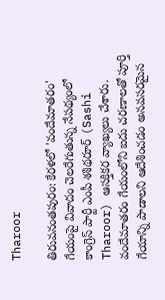Tharoor

తిరువనంతపురం: కేరళలో 'వందేమాతరం' గేయంపై వివాదం చెలరేగుతున్న నేపథ్యంలో కాంగ్రెస్ పార్టీ ఎంపీ శశిథరూర్ (Sashi Tharoor) ఆసక్తికర వ్యాఖ్యలు చేశారు. వందేమాతరం గేయంలోని ఐదు చరణాలతో పూర్తి గేయాన్ని పాడాలని ఆదేశించడం అనవసరమైన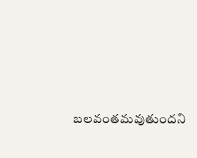బలవంతమవుతుందని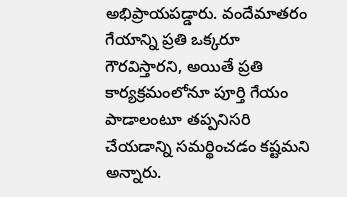అభిప్రాయపడ్డారు. వందేమాతరం గేయాన్ని ప్రతి ఒక్కరూ గౌరవిస్తారని, అయితే ప్రతి కార్యక్రమంలోనూ పూర్తి గేయం పాడాలంటూ తప్పనిసరి చేయడాన్ని సమర్థించడం కష్టమని అన్నారు.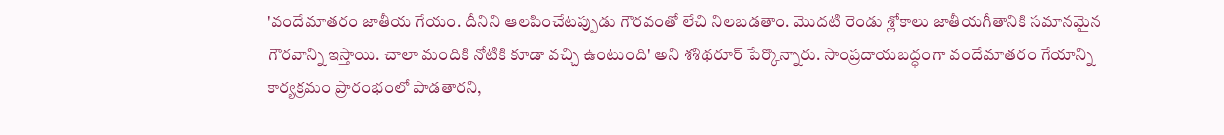'వందేమాతరం జాతీయ గేయం. దీనిని ఆలపించేటప్పుడు గౌరవంతో లేచి నిలబడతాం. మొదటి రెండు శ్లోకాలు జాతీయగీతానికి సమానమైన గౌరవాన్ని ఇస్తాయి. చాలా మందికి నోటికి కూడా వచ్చి ఉంటుంది' అని శశిథరూర్ పేర్కొన్నారు. సాంప్రదాయబద్ధంగా వందేమాతరం గేయాన్ని కార్యక్రమం ప్రారంభంలో పాడతారని,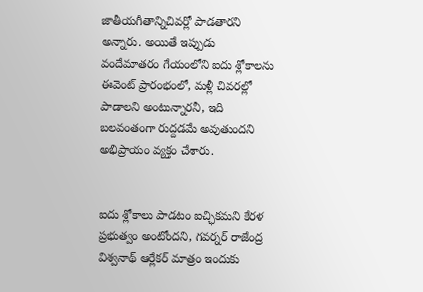జాతీయగీతాన్నిచివర్లో పాడతారని అన్నారు. అయితే ఇప్పుడు వందేమాతరం గేయంలోని ఐదు శ్లోకాలను ఈవెంట్ ప్రారంభంలో, మళ్లీ చివరల్లో పాడాలని అంటున్నారనీ, ఇది బలవంతంగా రుద్దడమే అవుతుందని అభిప్రాయం వ్యక్తం చేశారు.


ఐదు శ్లోకాలు పాడటం ఐచ్ఛికమని కేరళ ప్రభుత్వం అంటోందని, గవర్నర్ రాజేంద్ర విశ్వనాథ్ ఆర్లేకర్ మాత్రం ఇందుకు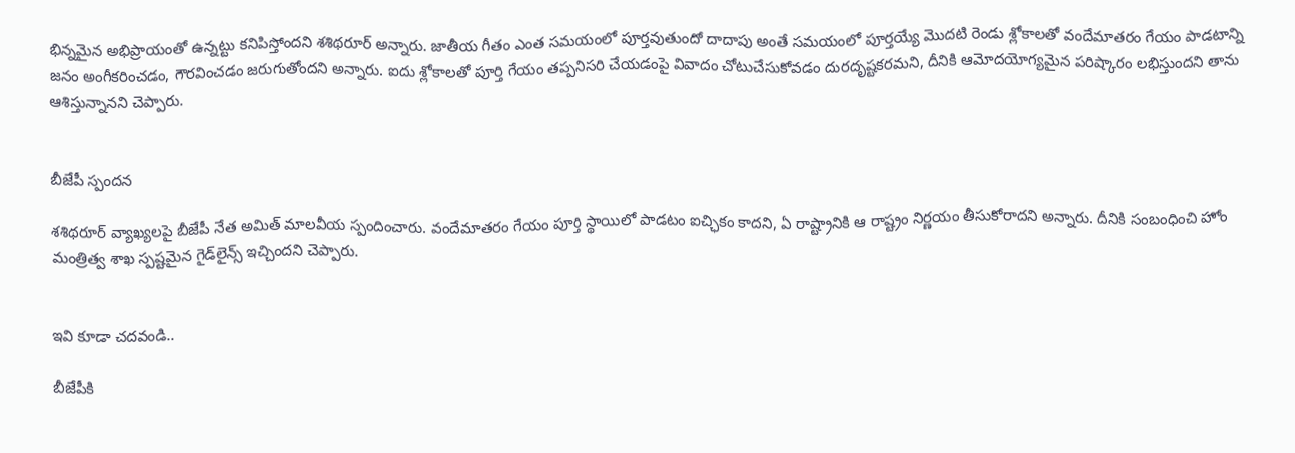భిన్నమైన అభిప్రాయంతో ఉన్నట్టు కనిపిస్తోందని శశిథరూర్ అన్నారు. జాతీయ గీతం ఎంత సమయంలో పూర్తవుతుందో దాదాపు అంతే సమయంలో పూర్తయ్యే మొదటి రెండు శ్లోకాలతో వందేమాతరం గేయం పాడటాన్ని జనం అంగీకరించడం, గౌరవించడం జరుగుతోందని అన్నారు. ఐదు శ్లోకాలతో పూర్తి గేయం తప్పనిసరి చేయడంపై వివాదం చోటుచేసుకోవడం దురదృష్టకరమని, దీనికి ఆమోదయోగ్యమైన పరిష్కారం లభిస్తుందని తాను ఆశిస్తున్నానని చెప్పారు.


బీజేపీ స్పందన

శశిథరూర్ వ్యాఖ్యలపై బీజేపీ నేత అమిత్ మాలవీయ స్పందించారు. వందేమాతరం గేయం పూర్తి స్థాయిలో పాడటం ఐచ్ఛికం కాదని, ఏ రాష్ట్రానికి ఆ రాష్ట్రం నిర్ణయం తీసుకోరాదని అన్నారు. దీనికి సంబంధించి హోం మంత్రిత్వ శాఖ స్పష్టమైన గైడ్‌లైన్స్ ఇచ్చిందని చెప్పారు.


ఇవి కూడా చదవండి..

బీజేపీకి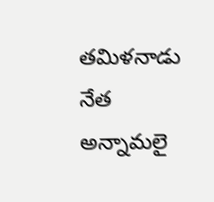తమిళనాడు నేత అన్నామలై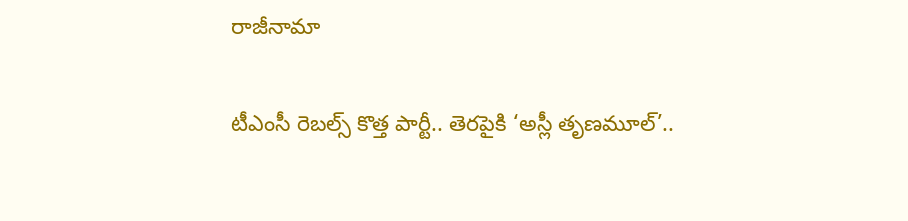రాజీనామా

టీఎంసీ రెబల్స్ కొత్త పార్టీ.. తెరపైకి ‘అస్లీ తృణమూల్’..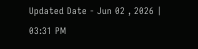Updated Date - Jun 02 , 2026 | 03:31 PM